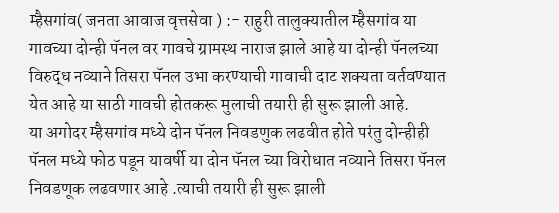म्हैसगांव( जनता आवाज वृत्तसेवा ) :- राहुरी तालुक्यातील म्हैसगांव या गावच्या दोन्ही पॅनल वर गावचे ग्रामस्थ नाराज झाले आहे या दोन्ही पॅनलच्या विरुद्ध नव्याने तिसरा पॅनल उभा करण्याची गावाची दाट शक्यता वर्तवण्यात येत आहे या साठी गावची होतकरू मुलाची तयारी ही सुरू झाली आहे.
या अगोदर म्हैसगांव मध्ये दोन पॅनल निवडणुक लढवीत होते परंतु दोन्हीही पॅनल मध्ये फोठ पडून यावर्षी या दोन पॅनल च्या विरोधात नव्याने तिसरा पॅनल निवडणूक लढवणार आहे .त्याची तयारी ही सुरू झाली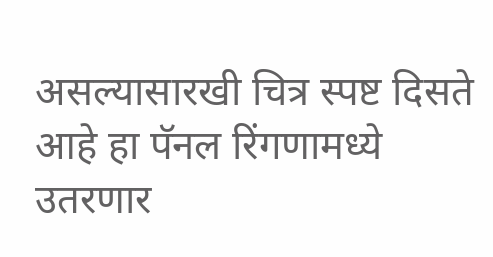असल्यासारखी चित्र स्पष्ट दिसते आहे हा पॅनल रिंगणामध्ये उतरणार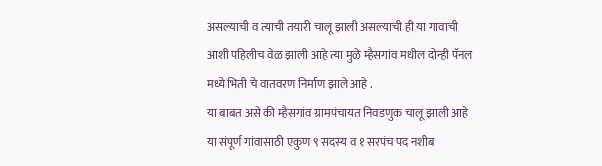असल्याची व त्याची तयारी चालू झाली असल्याची ही या गावाची आशी पहिलीच वेळ झाली आहे त्या मुळे म्हैसगांव मधील दोन्ही पॅनल मध्ये भिती चे वातवरण निर्माण झाले आहे .
या बाबत असे की म्हैसगांव ग्रामपंचायत निवडणुक चालू झाली आहे या संपूर्ण गांवासाठी एकुण ९ सदस्य व १ सरपंच पद नशीब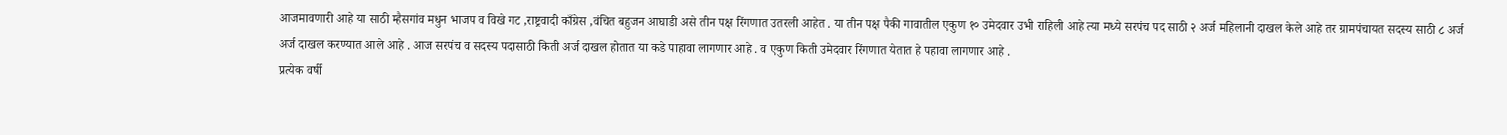आजमावणारी आहे या साठी म्हैसगांव मधुन भाजप व विखे गट ,राष्ट्रवादी काँग्रेस ,वंचित बहुजन आघाडी असे तीन पक्ष रिंगणात उतरली आहेत . या तीन पक्ष पैकी गावातील एकुण १० उमेदवार उभी राहिली आहे त्या मध्ये सरपंच पद साठी २ अर्ज महिलानी दाखल केले आहे तर ग्रामपंचायत सदस्य साठी ८ अर्ज अर्ज दाखल करण्यात आले आहे . आज सरपंच व सदस्य पदासाठी किती अर्ज दाखल होतात या कडे पाहावा लागणार आहे . व एकुण किती उमेदवार रिंगणात येतात हे पहावा लागणार आहे .
प्रत्येक वर्षी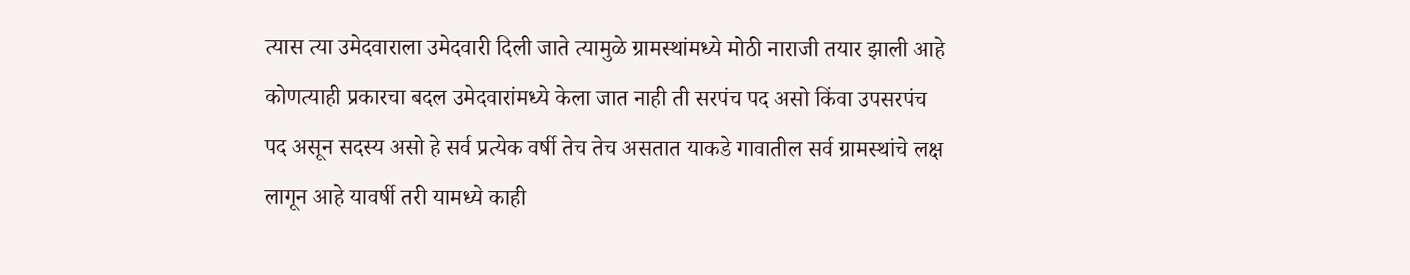त्यास त्या उमेदवाराला उमेदवारी दिली जाते त्यामुळे ग्रामस्थांमध्ये मोठी नाराजी तयार झाली आहे कोणत्याही प्रकारचा बदल उमेदवारांमध्ये केला जात नाही ती सरपंच पद असो किंवा उपसरपंच पद असून सदस्य असो हे सर्व प्रत्येक वर्षी तेच तेच असतात याकडे गावातील सर्व ग्रामस्थांचे लक्ष लागून आहे यावर्षी तरी यामध्ये काही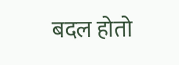बदल होतो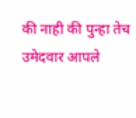की नाही की पुन्हा तेच उमेदवार आपले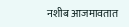नशीब आजमावतात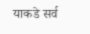याकडे सर्व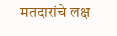मतदारांचे लक्ष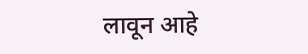लावून आहे